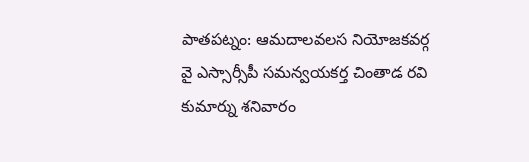పాతపట్నం: ఆమదాలవలస నియోజకవర్గ వై ఎస్సార్సీపీ సమన్వయకర్త చింతాడ రవి కుమార్ను శనివారం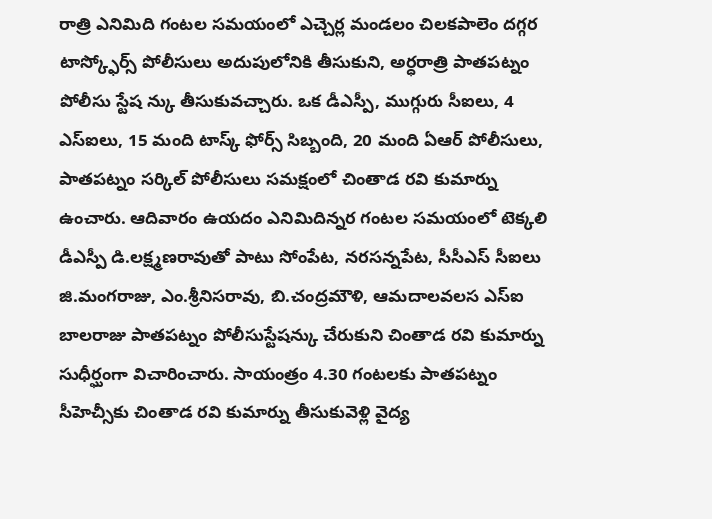రాత్రి ఎనిమిది గంటల సమయంలో ఎచ్చెర్ల మండలం చిలకపాలెం దగ్గర టాస్క్ఫోర్స్ పోలీసులు అదుపులోనికి తీసుకుని, అర్ధరాత్రి పాతపట్నం పోలీసు స్టేష న్కు తీసుకువచ్చారు. ఒక డీఎస్పీ, ముగ్గురు సీఐలు, 4 ఎస్ఐలు, 15 మంది టాస్క్ ఫోర్స్ సిబ్బంది, 20 మంది ఏఆర్ పోలీసులు, పాతపట్నం సర్కిల్ పోలీసులు సమక్షంలో చింతాడ రవి కుమార్ను ఉంచారు. ఆదివారం ఉయదం ఎనిమిదిన్నర గంటల సమయంలో టెక్కలి డీఎస్పీ డి.లక్ష్మణరావుతో పాటు సోంపేట, నరసన్నపేట, సీసీఎస్ సీఐలు జి.మంగరాజు, ఎం.శ్రీనిసరావు, బి.చంద్రమౌళి, ఆమదాలవలస ఎస్ఐ బాలరాజు పాతపట్నం పోలీసుస్టేషన్కు చేరుకుని చింతాడ రవి కుమార్ను సుధీర్ఘంగా విచారించారు. సాయంత్రం 4.30 గంటలకు పాతపట్నం సీహెచ్సీకు చింతాడ రవి కుమార్ను తీసుకువెళ్లి వైద్య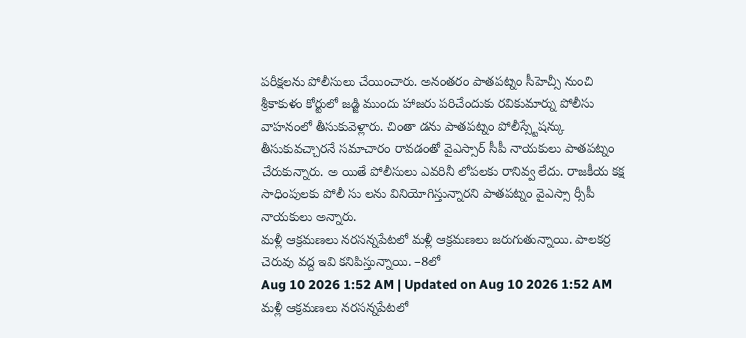పరీక్షలను పోలీసులు చేయించారు. అనంతరం పాతపట్నం సీహెచ్సీ నుంచి శ్రీకాకుళం కోర్టులో జడ్జి ముందు హాజరు పరిచేందుకు రవికుమార్ను పోలీసు వాహనంలో తీసుకువెళ్లారు. చింతా డను పాతపట్నం పోలీస్స్టేషన్కు తీసుకువచ్చారనే సమాచారం రావడంతో వైఎస్సార్ సీపీ నాయకులు పాతపట్నం చేరుకున్నారు. అ యితే పోలీసులు ఎవరినీ లోపలకు రానివ్వ లేదు. రాజకీయ కక్ష సాధింపులకు పోలీ సు లను వినియోగిస్తున్నారని పాతపట్నం వైఎస్సా ర్సీపీ నాయకులు అన్నారు.
మళ్లీ ఆక్రమణలు నరసన్నపేటలో మళ్లీ ఆక్రమణలు జరుగుతున్నాయి. పాలకర్ర చెరువు వద్ద ఇవి కనిపిస్తున్నాయి. –8లో
Aug 10 2026 1:52 AM | Updated on Aug 10 2026 1:52 AM
మళ్లీ ఆక్రమణలు నరసన్నపేటలో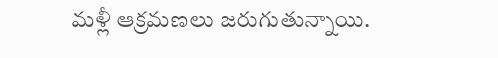మళ్లీ ఆక్రమణలు జరుగుతున్నాయి.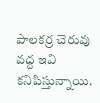పాలకర్ర చెరువు వద్ద ఇవి కనిపిస్తున్నాయి.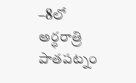–8లో అర్ధరాత్రి పాతపట్నం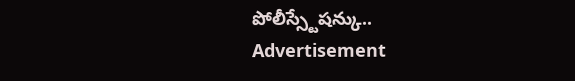పోలీస్స్టేషన్కు..
Advertisement